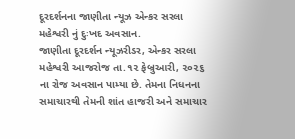દૂરદર્શનના જાણીતા ન્યૂઝ એન્કર સરલા મહેશ્વરી નું દુઃખદ અવસાન.
જાણીતા દૂરદર્શન ન્યૂઝરીડર, એન્કર સરલા મહેશ્વરી આજરોજ તા.૧૨ ફેબ્રુઆરી, ૨૦૨૬ ના રોજ અવસાન પામ્યા છે. તેમના નિધનના સમાચારથી તેમની શાંત હાજરી અને સમાચાર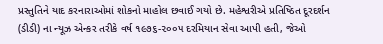પ્રસ્તુતિને યાદ કરનારાઓમાં શોકનો માહોલ છવાઈ ગયો છે. મહેશ્વરીએ પ્રતિષ્ઠિત દૂરદર્શન (ડીડી) ના ન્યૂઝ એન્કર તરીકે વર્ષ ૧૯૭૬-૨૦૦૫ દરમિયાન સેવા આપી હતી, જેઓ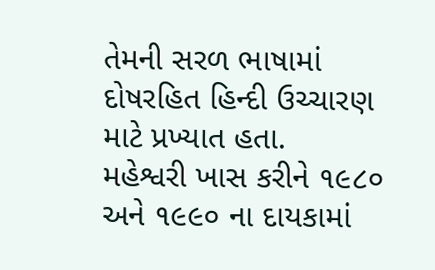તેમની સરળ ભાષામાં દોષરહિત હિન્દી ઉચ્ચારણ માટે પ્રખ્યાત હતા.
મહેશ્વરી ખાસ કરીને ૧૯૮૦ અને ૧૯૯૦ ના દાયકામાં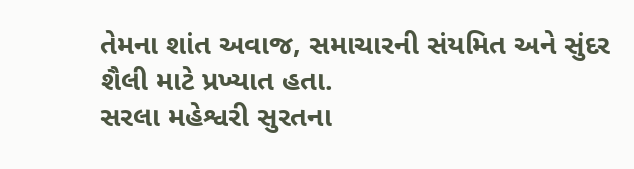તેમના શાંત અવાજ, સમાચારની સંયમિત અને સુંદર શૈલી માટે પ્રખ્યાત હતા.
સરલા મહેશ્વરી સુરતના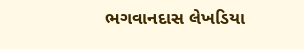ભગવાનદાસ લેખડિયા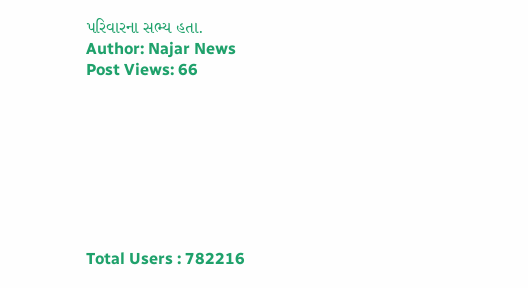પરિવારના સભ્ય હતા.
Author: Najar News
Post Views: 66








Total Users : 782216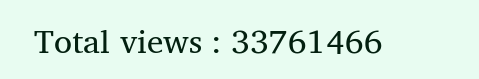Total views : 33761466